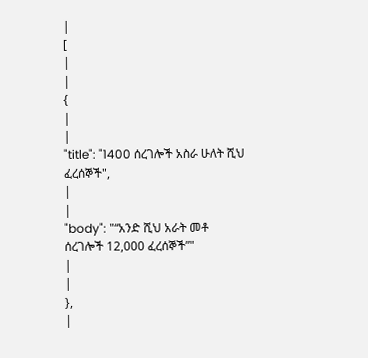|
[
|
|
{
|
|
"title": "1400 ሰረገሎች አስራ ሁለት ሺህ ፈረሰኞች",
|
|
"body": "“አንድ ሺህ አራት መቶ ሰረገሎች 12,000 ፈረሰኞች”"
|
|
},
|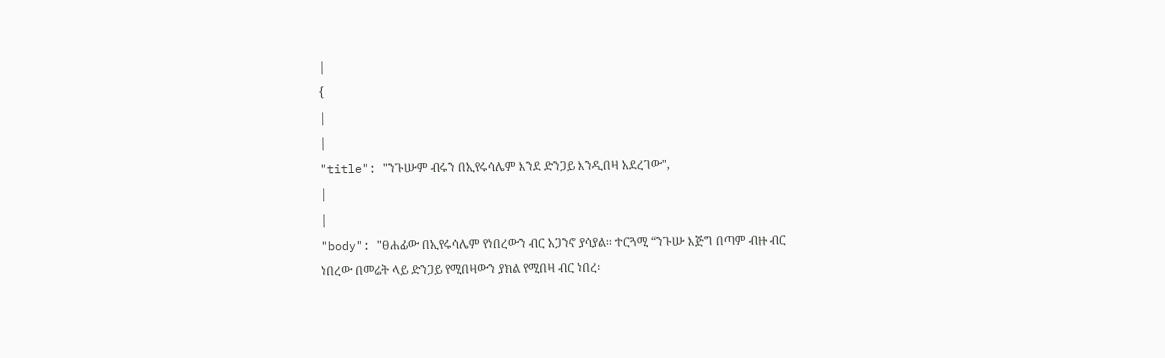|
{
|
|
"title": "ንጉሡም ብሩን በኢየሩሳሌም እንደ ድንጋይ እንዲበዛ አደረገው",
|
|
"body": "ፀሐፊው በኢየሩሳሌም የነበረውን ብር አጋንኖ ያሳያል፡፡ ተርጓሚ “ንጉሡ እጅግ በጣም ብዙ ብር ነበረው በመሬት ላይ ድንጋይ የሚበዛውን ያክል የሚበዛ ብር ነበረ፡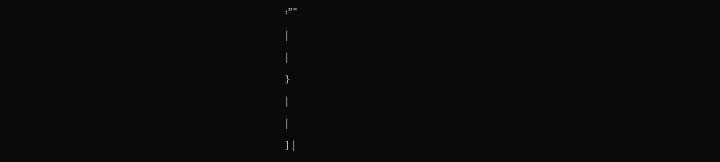፡”"
|
|
}
|
|
] |